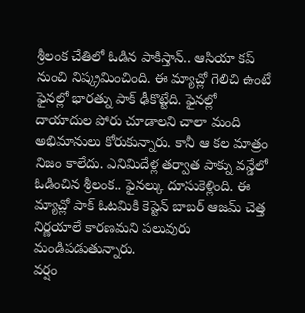శ్రీలంక చేతిలో ఓడిన పాకిస్తాన్.. ఆసియా కప్ నుంచి నిష్క్రమించింది. ఈ మ్యాచ్లో గెలిచి ఉంటే ఫైనల్లో భారత్ను పాక్ ఢీకొట్టేది. ఫైనల్లో దాయాదుల పోరు చూడాలని చాలా మంది అభిమానులు కోరుకున్నారు. కానీ ఆ కల మాత్రం నిజం కాలేదు. ఎనిమిదేళ్ల తర్వాత పాక్ను వన్డేలో ఓడించిన శ్రీలంక.. ఫైనల్కు దూసుకెళ్లింది. ఈ మ్యాచ్లో పాక్ ఓటమికి కెప్టెన్ బాబర్ ఆజమ్ చెత్త నిర్ణయాలే కారణమని పలువురు మండిపడుతున్నారు.
వర్షం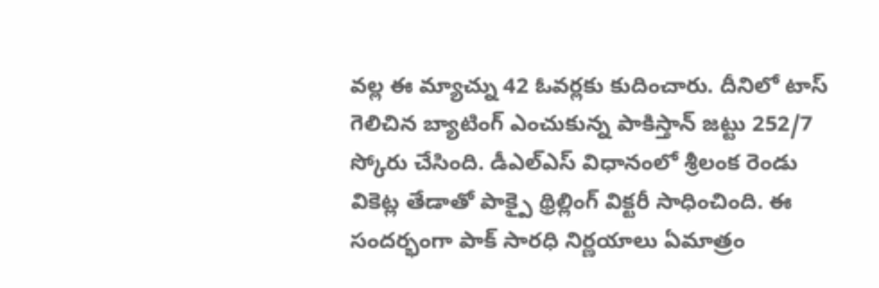వల్ల ఈ మ్యాచ్ను 42 ఓవర్లకు కుదించారు. దీనిలో టాస్ గెలిచిన బ్యాటింగ్ ఎంచుకున్న పాకిస్తాన్ జట్టు 252/7 స్కోరు చేసింది. డీఎల్ఎస్ విధానంలో శ్రీలంక రెండు వికెట్ల తేడాతో పాక్పై థ్రిల్లింగ్ విక్టరీ సాధించింది. ఈ సందర్భంగా పాక్ సారధి నిర్ణయాలు ఏమాత్రం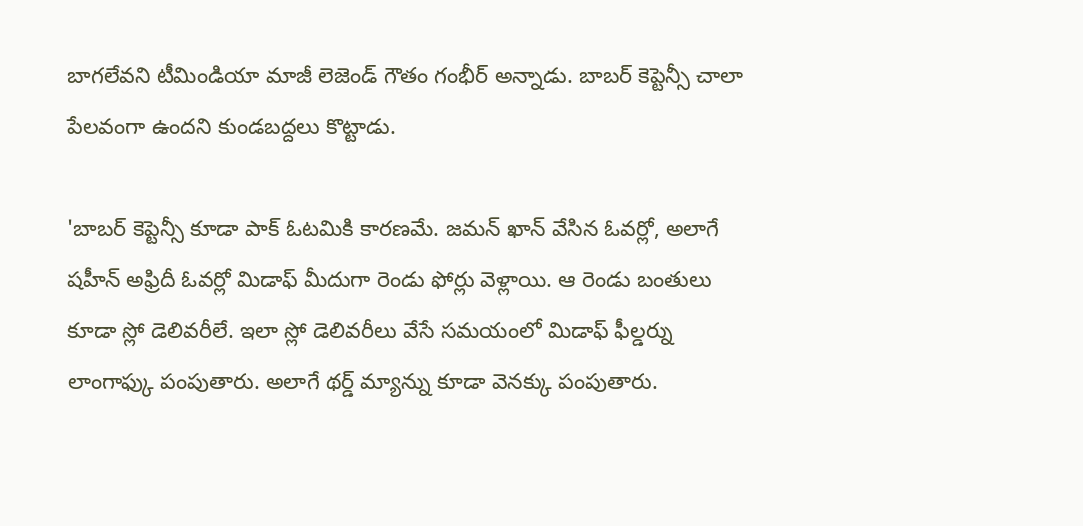బాగలేవని టీమిండియా మాజీ లెజెండ్ గౌతం గంభీర్ అన్నాడు. బాబర్ కెప్టెన్సీ చాలా పేలవంగా ఉందని కుండబద్దలు కొట్టాడు.

'బాబర్ కెప్టెన్సీ కూడా పాక్ ఓటమికి కారణమే. జమన్ ఖాన్ వేసిన ఓవర్లో, అలాగే షహీన్ అఫ్రిదీ ఓవర్లో మిడాఫ్ మీదుగా రెండు ఫోర్లు వెళ్లాయి. ఆ రెండు బంతులు కూడా స్లో డెలివరీలే. ఇలా స్లో డెలివరీలు వేసే సమయంలో మిడాఫ్ ఫీల్డర్ను లాంగాఫ్కు పంపుతారు. అలాగే థర్డ్ మ్యాన్ను కూడా వెనక్కు పంపుతారు.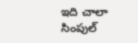ఇది చాలా సింపుల్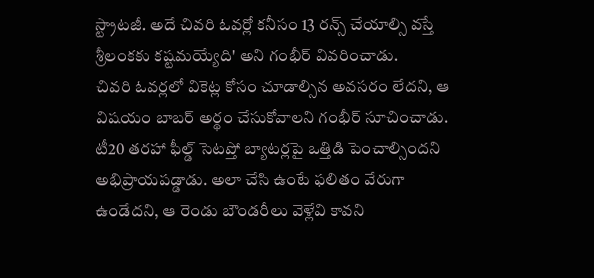స్ట్రాటజీ. అదే చివరి ఓవర్లో కనీసం 13 రన్స్ చేయాల్సి వస్తే శ్రీలంకకు కష్టమయ్యేది' అని గంభీర్ వివరించాడు.
చివరి ఓవర్లలో వికెట్ల కోసం చూడాల్సిన అవసరం లేదని, ఆ విషయం బాబర్ అర్థం చేసుకోవాలని గంభీర్ సూచించాడు. టీ20 తరహా ఫీల్డ్ సెటప్తో బ్యాటర్లపై ఒత్తిడి పెంచాల్సిందని అభిప్రాయపడ్డాడు. అలా చేసి ఉంటే ఫలితం వేరుగా ఉండేదని, ఆ రెండు బౌండరీలు వెళ్లేవి కావని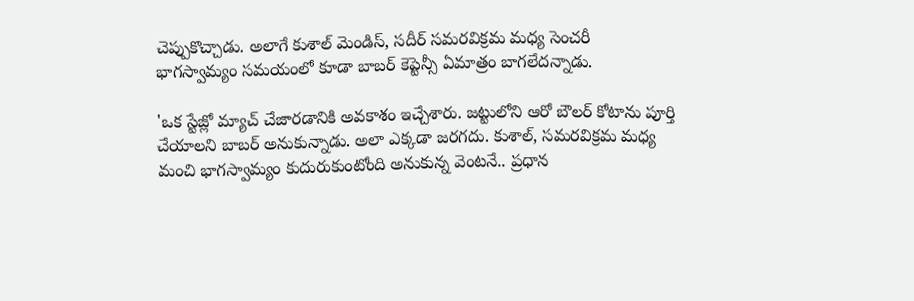చెప్పుకొచ్చాడు. అలాగే కుశాల్ మెండిస్, సదీర్ సమరవిక్రమ మధ్య సెంచరీ భాగస్వామ్యం సమయంలో కూడా బాబర్ కెప్టెన్సీ ఏమాత్రం బాగలేదన్నాడు.

'ఒక స్టేజ్లో మ్యాచ్ చేజారడానికి అవకాశం ఇచ్చేశారు. జట్టులోని ఆరో బౌలర్ కోటాను పూర్తి చేయాలని బాబర్ అనుకున్నాడు. అలా ఎక్కడా జరగదు. కుశాల్, సమరవిక్రమ మధ్య మంచి భాగస్వామ్యం కుదురుకుంటోంది అనుకున్న వెంటనే.. ప్రధాన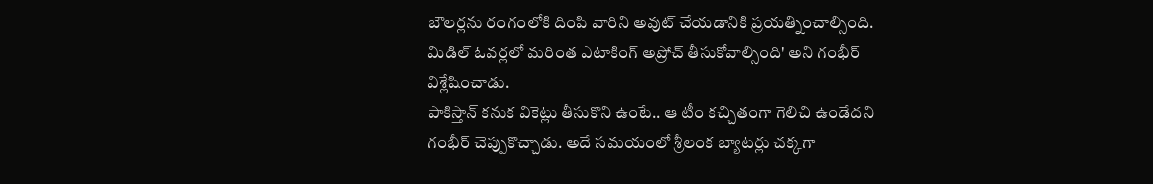బౌలర్లను రంగంలోకి దింపి వారిని అవుట్ చేయడానికి ప్రయత్నించాల్సింది. మిడిల్ ఓవర్లలో మరింత ఎటాకింగ్ అప్రోచ్ తీసుకోవాల్సింది' అని గంభీర్ విశ్లేషించాడు.
పాకిస్తాన్ కనుక వికెట్లు తీసుకొని ఉంటే.. ఆ టీం కచ్చితంగా గెలిచి ఉండేదని గంభీర్ చెప్పుకొచ్చాడు. అదే సమయంలో శ్రీలంక బ్యాటర్లు చక్కగా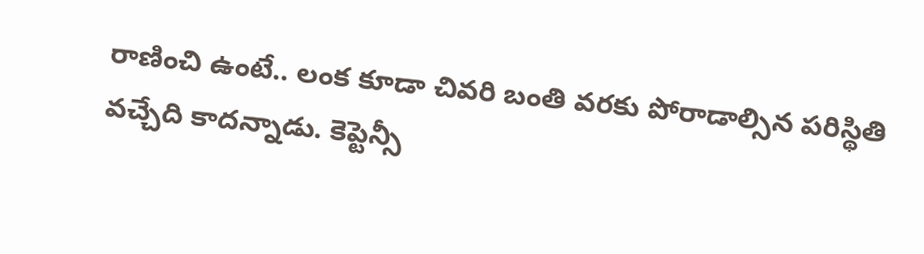రాణించి ఉంటే.. లంక కూడా చివరి బంతి వరకు పోరాడాల్సిన పరిస్థితి వచ్చేది కాదన్నాడు. కెప్టెన్సీ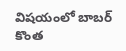విషయంలో బాబర్ కొంత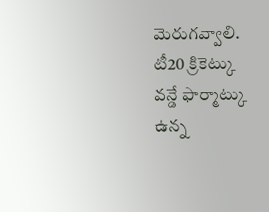మెరుగవ్వాలి. టీ20 క్రికెట్కు వన్డే ఫార్మాట్కు ఉన్న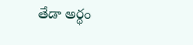తేడా అర్థం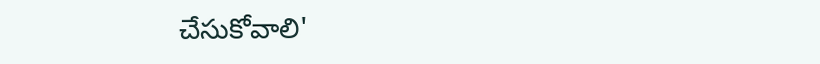చేసుకోవాలి'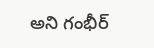అని గంభీర్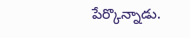పేర్కొన్నాడు.